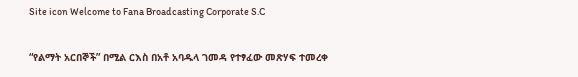Site icon Welcome to Fana Broadcasting Corporate S.C

“የልማት አርበኞች” በሚል ርእስ በአቶ አባዱላ ገመዳ የተፃፈው መጽሃፍ ተመረቀ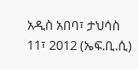አዲስ አበባ፣ ታህሳስ 11፣ 2012 (ኤፍ.ቢ.ሲ)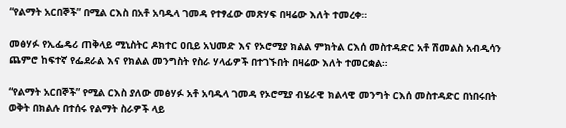“የልማት አርበኞች” በሚል ርእስ በአቶ አባዱላ ገመዳ የተፃፈው መጽሃፍ በዛሬው እለት ተመረቀ።

መፅሃፉ የኢፌዴሪ ጠቅላይ ሚኒስትር ዶክተር ዐቢይ አህመድ እና የኦሮሚያ ክልል ምክትል ርእሰ መስተዳድር አቶ ሽመልስ አብዲሳን ጨምሮ ከፍተኛ የፌደራል እና የክልል መንግስት የስራ ሃላፊዎች በተገኙበት በዛሬው እለት ተመርቋል።

“የልማት አርበኞች” የሚል ርእስ ያለው መፅሃፉ አቶ አባዱላ ገመዳ የኦሮሚያ ብሄራዊ ክልላዊ መንግት ርእሰ መስተዳድር በነበሩበት ወቅት በክልሉ በተሰሩ የልማት ስራዎች ላይ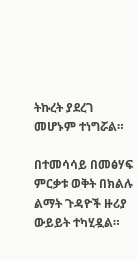ትኩረት ያደረገ መሆኑም ተነግሯል።

በተመሳሳይ በመፅሃፍ ምርቃቱ ወቅት በክልሉ ልማት ጉዳዮች ዙሪያ ውይይት ተካሂዷል።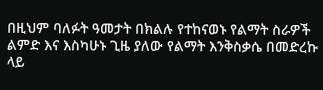በዚህም ባለፉት ዓመታት በክልሉ የተከናወኑ የልማት ስራዎች ልምድ እና እስካሁኑ ጊዜ ያለው የልማት እንቅስቃሴ በመድረኩ ላይ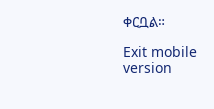ቀርቧል።

Exit mobile version